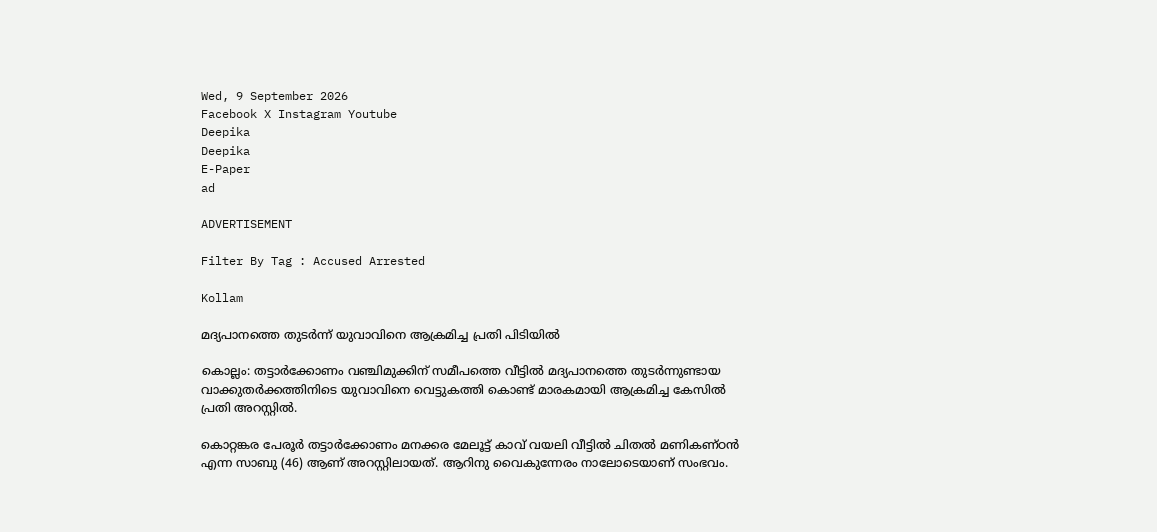Wed, 9 September 2026
Facebook X Instagram Youtube
Deepika
Deepika
E-Paper
ad

ADVERTISEMENT

Filter By Tag : Accused Arrested

Kollam

മദ്യപാനത്തെ തുടര്‍ന്ന് യുവാവിനെ ആക്രമിച്ച പ്രതി പിടിയിൽ

കൊല്ലം: തട്ടാര്‍ക്കോണം വഞ്ചിമുക്കിന് സമീപത്തെ വീട്ടില്‍ മദ്യപാനത്തെ തുടര്‍ന്നുണ്ടായ വാക്കുതര്‍ക്കത്തിനിടെ യുവാവിനെ വെട്ടുകത്തി കൊണ്ട് മാരകമായി ആക്രമിച്ച കേസില്‍ പ്രതി അറസ്റ്റില്‍.

കൊറ്റങ്കര പേരൂര്‍ തട്ടാര്‍ക്കോണം മനക്കര മേലൂട്ട് കാവ് വയലി വീട്ടില്‍ ചിതല്‍ മണികണ്ഠന്‍ എന്ന സാബു (46) ആണ് അറസ്റ്റിലായത്. ആറിനു വൈകുന്നേരം നാലോടെയാണ് സംഭവം.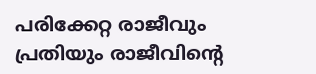പരിക്കേറ്റ രാജീവും പ്രതിയും രാജീവിന്‍റെ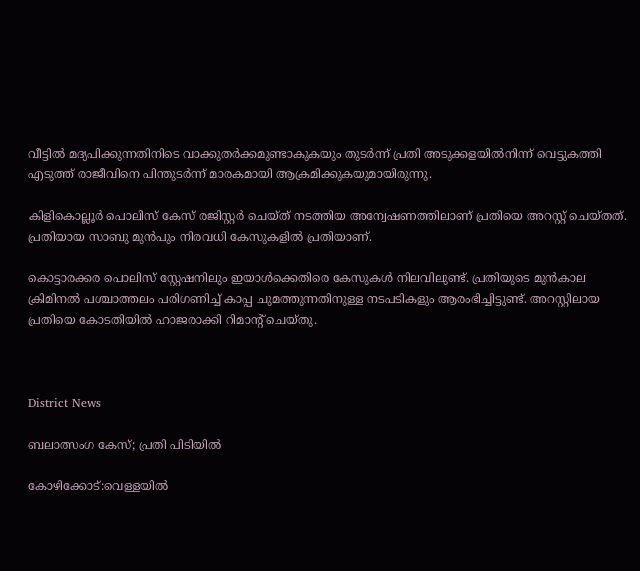വീട്ടില്‍ മദ്യപിക്കുന്നതിനിടെ വാക്കുതര്‍ക്കമുണ്ടാകുകയും തുടര്‍ന്ന് പ്രതി അടുക്കളയില്‍നിന്ന് വെട്ടുകത്തി എടുത്ത് രാജീവിനെ പിന്തുടര്‍ന്ന് മാരകമായി ആക്രമിക്കുകയുമായിരുന്നു.

കിളികൊല്ലൂര്‍ പൊലിസ് കേസ് രജിസ്റ്റര്‍ ചെയ്ത് നടത്തിയ അന്വേഷണത്തിലാണ് പ്രതിയെ അറസ്റ്റ് ചെയ്തത്. പ്രതിയായ സാബു മുന്‍പും നിരവധി കേസുകളില്‍ പ്രതിയാണ്.

കൊട്ടാരക്കര പൊലിസ് സ്റ്റേഷനിലും ഇയാള്‍ക്കെതിരെ കേസുകള്‍ നിലവിലുണ്ട്. പ്രതിയുടെ മുന്‍കാല ക്രിമിനല്‍ പശ്ചാത്തലം പരിഗണിച്ച് കാപ്പ ചുമത്തുന്നതിനുള്ള നടപടികളും ആരംഭിച്ചിട്ടുണ്ട്. അറസ്റ്റിലായ പ്രതിയെ കോടതിയില്‍ ഹാജരാക്കി റിമാന്‍റ് ചെയ്തു.



District News

ബലാത്സംഗ കേസ്; പ്രതി പിടിയില്‍

കോഴിക്കോട്:വെള്ളയില്‍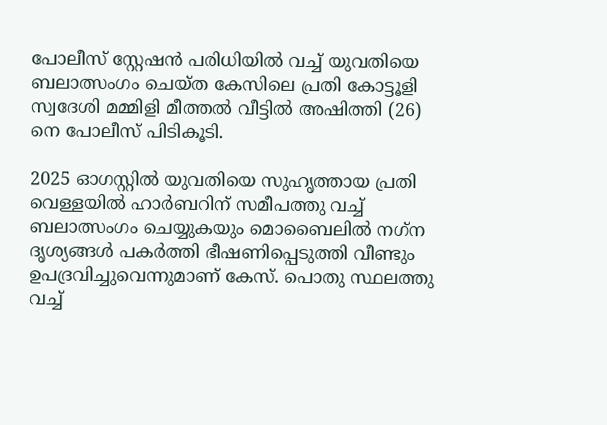പോലീസ് സ്റ്റേഷന്‍ പരിധിയില്‍ വച്ച് യുവതിയെ ബലാത്സംഗം ചെയ്ത കേസിലെ പ്രതി കോട്ടൂളി സ്വദേശി മമ്മിളി മീത്തല്‍ വീട്ടില്‍ അഷിത്തി (26) നെ പോലീസ് പിടികൂടി.

2025 ഓഗസ്റ്റില്‍ യുവതിയെ സുഹൃത്തായ പ്രതി വെള്ളയില്‍ ഹാര്‍ബറിന് സമീപത്തു വച്ച് ബലാത്സംഗം ചെയ്യുകയും മൊബൈലില്‍ നഗ്‌ന ദൃശ്യങ്ങള്‍ പകര്‍ത്തി ഭീഷണിപ്പെടുത്തി വീണ്ടും ഉപദ്രവിച്ചുവെന്നുമാണ് കേസ്. പൊതു സ്ഥലത്തു വച്ച്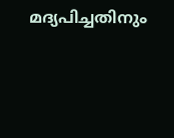മദ്യപിച്ചതിനും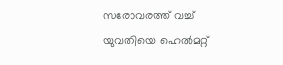സരോവരത്ത് വച്ച് യുവതിയെ ഹെല്‍മറ്റ്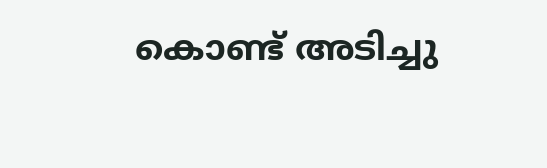കൊണ്ട് അടിച്ചു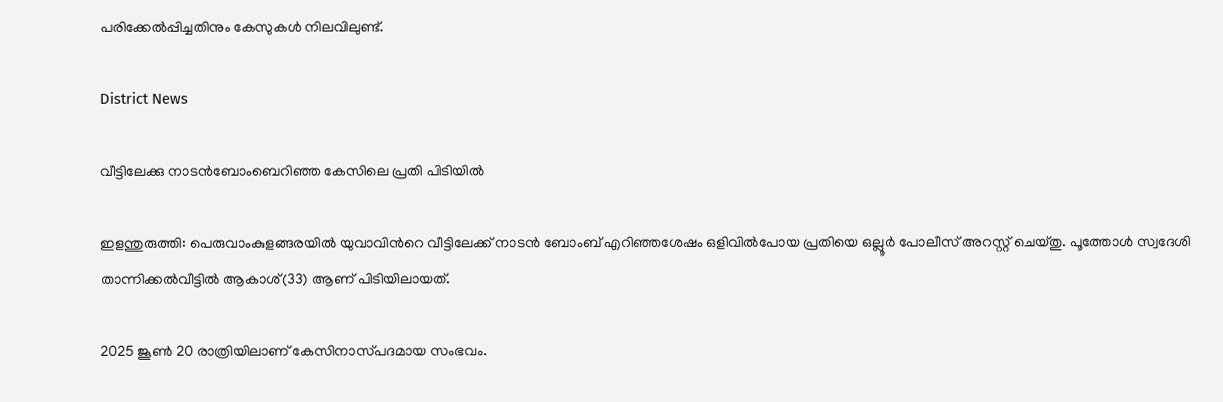പരിക്കേല്‍പ്പിച്ചതിനും കേസുകള്‍ നിലവിലുണ്ട്.

District News

വീട്ടിലേക്കു നാടൻബോംബെറിഞ്ഞ കേസിലെ പ്രതി പിടിയിൽ

ഇളന്തുരുത്തി: പെരുവാംകുളങ്ങരയിൽ യുവാവിന്‍റെ വീട്ടിലേക്ക് നാടൻ ബോംബ് എറിഞ്ഞശേഷം ഒളിവിൽപോയ പ്രതിയെ ഒല്ലൂർ പോലീസ് അറസ്റ്റ് ചെയ്തു. പൂത്തോൾ സ്വദേശി താന്നിക്കൽവീട്ടിൽ ആകാശ്(33) ആണ് പിടിയിലായത്.

2025 ജൂൺ 20 രാത്രിയിലാണ് കേസിനാസ്‌പദമായ സംഭവം.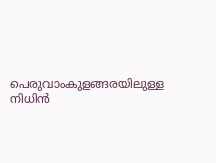പെരുവാംകുളങ്ങരയിലുള്ള നിധിൻ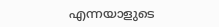എന്നയാളുടെ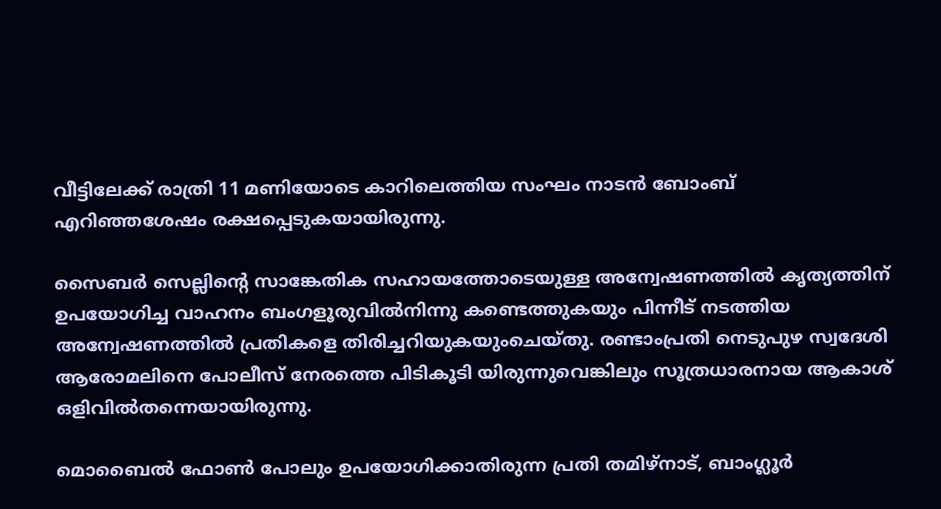വീട്ടിലേക്ക് രാത്രി 11 മണിയോടെ കാറിലെത്തിയ സംഘം നാടൻ ബോംബ് എറിഞ്ഞശേഷം രക്ഷപ്പെടുകയായിരുന്നു.

സൈബർ സെല്ലിന്‍റെ സാങ്കേതിക സഹായത്തോടെയുള്ള അന്വേഷണത്തിൽ കൃത്യത്തിന് ഉപയോഗിച്ച വാഹനം ബംഗളൂരുവിൽനിന്നു കണ്ടെത്തുകയും പിന്നീട് നടത്തിയ അന്വേഷണത്തിൽ പ്രതികളെ തിരിച്ചറിയുകയുംചെയ്തു. രണ്ടാംപ്രതി നെടുപുഴ സ്വദേശി ആരോമലിനെ പോലീസ് നേരത്തെ പിടികൂടി യിരുന്നുവെങ്കിലും സൂത്രധാരനായ ആകാശ് ഒളിവിൽതന്നെയായിരുന്നു.

മൊബൈൽ ഫോൺ പോലും ഉപയോഗിക്കാതിരുന്ന പ്രതി തമിഴ്നാട്, ബാംഗ്ലൂർ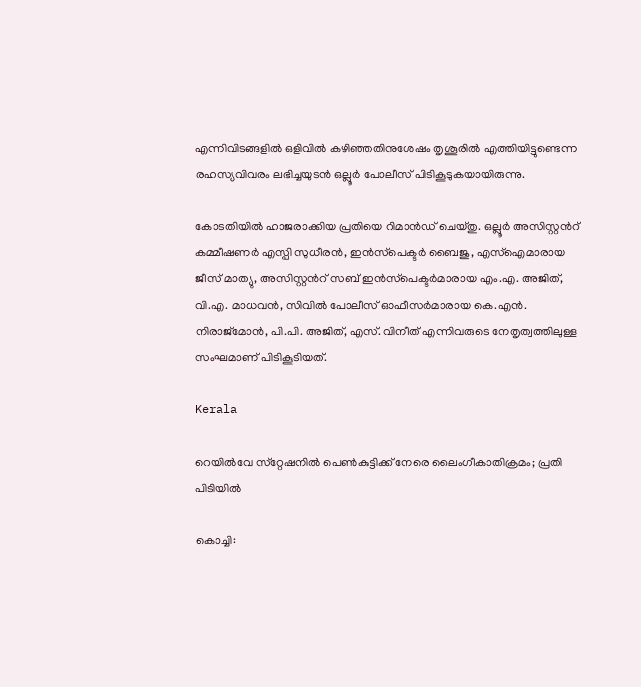എന്നിവിടങ്ങളിൽ ഒളിവിൽ കഴിഞ്ഞതിനുശേഷം തൃശൂരിൽ എത്തിയിട്ടുണ്ടെന്ന രഹസ്യവിവരം ലഭിച്ചയുടൻ ഒല്ലൂർ പോലീസ് പിടികൂടുകയായിരുന്നു.

കോടതിയിൽ ഹാജരാക്കിയ പ്രതിയെ റിമാൻഡ് ചെയ്തു. ഒല്ലൂർ അസിസ്റ്റന്‍റ് കമ്മീഷണർ എസ്പി സുധീരൻ, ഇൻസ്‌പെക്ടർ ബൈജു, എസ്ഐമാരായ ജീസ് മാത്യു, അസിസ്റ്റന്‍റ് സബ് ഇൻസ്‌പെക്ടർമാരായ എം.എ. അജിത്, വി.എ. മാധവൻ, സിവിൽ പോലീസ് ഓഫീസർമാരായ കെ.എൻ. നിരാജ്മോൻ, പി.പി. അജിത്, എസ്. വിനീത് എന്നിവരുടെ നേതൃത്വത്തിലുള്ള സംഘമാണ് പിടികൂടിയത്.

Kerala

റെയില്‍വേ സ്‌റ്റേഷനില്‍ പെണ്‍കുട്ടിക്ക് നേരെ ലൈംഗീകാതിക്രമം; പ്രതി പിടിയിൽ

കൊച്ചി: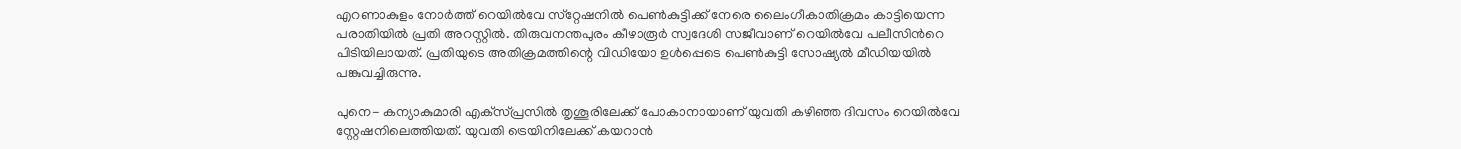എറണാകുളം നോര്‍ത്ത് റെയില്‍വേ സ്‌റ്റേഷനില്‍ പെണ്‍കുട്ടിക്ക് നേരെ ലൈംഗീകാതിക്രമം കാട്ടിയെന്ന പരാതിയിൽ പ്രതി അറസ്റ്റില്‍. തിരുവനന്തപുരം കീഴാരൂര്‍ സ്വദേശി സജീവാണ് റെയില്‍വേ പലീസിന്‍റെ പിടിയിലായത്. പ്രതിയുടെ അതിക്രമത്തിന്റെ വിഡിയോ ഉള്‍പ്പെടെ പെണ്‍കുട്ടി സോഷ്യല്‍ മീഡിയയില്‍ പങ്കുവച്ചിരുന്നു.

പുനെ- കന്യാകുമാരി എക്‌സ്പ്രസിൽ തൃശൂരിലേക്ക് പോകാനായാണ് യുവതി കഴിഞ്ഞ ദിവസം റെയില്‍വേ സ്റ്റേഷനിലെത്തിയത്. യുവതി ട്രെയിനിലേക്ക് കയറാന്‍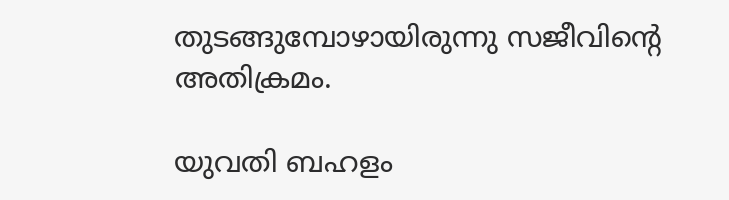തുടങ്ങുമ്പോഴായിരുന്നു സജീവിന്‍റെ അതിക്രമം.

യുവതി ബഹളം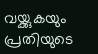വയ്ക്കുകയും പ്രതിയുടെ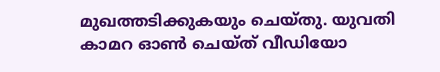മുഖത്തടിക്കുകയും ചെയ്തു. യുവതി കാമറ ഓണ്‍ ചെയ്ത് വീഡിയോ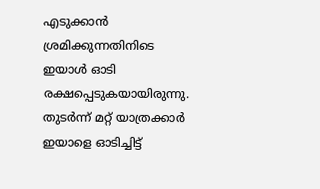എടുക്കാന്‍ ശ്രമിക്കുന്നതിനിടെ ഇയാള്‍ ഓടി രക്ഷപ്പെടുകയായിരുന്നു. തുടര്‍ന്ന് മറ്റ് യാത്രക്കാര്‍ ഇയാളെ ഓടിച്ചിട്ട്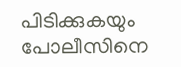പിടിക്കുകയും പോലീസിനെ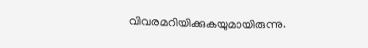വിവരമറിയിക്കുകയുമായിരുന്നു.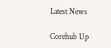Latest News

Corehub Up